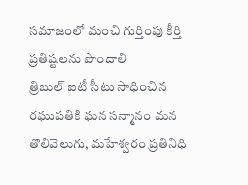సమాజంలో మంచి గుర్తింపు కీర్తి ప్రతిష్టలను పొందాలి
త్రిబుల్ ఐటీ సీటు సాధించిన రఘుపతికి ఘన సన్మానం మన తొలివెలుగు, మహేశ్వరం ప్రతినిధి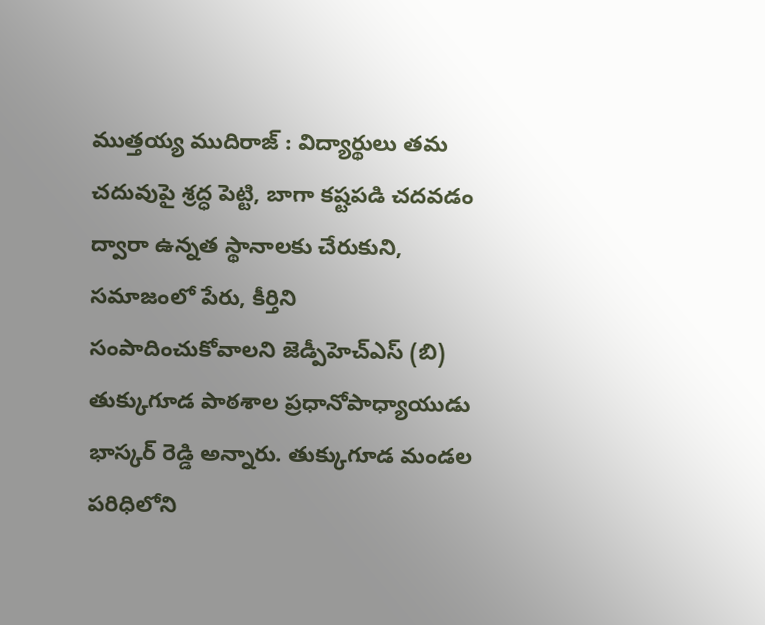ముత్తయ్య ముదిరాజ్ : విద్యార్థులు తమ చదువుపై శ్రద్ధ పెట్టి, బాగా కష్టపడి చదవడం ద్వారా ఉన్నత స్థానాలకు చేరుకుని, సమాజంలో పేరు, కీర్తిని సంపాదించుకోవాలని జెడ్పీహెచ్ఎస్ (బి) తుక్కుగూడ పాఠశాల ప్రధానోపాధ్యాయుడు భాస్కర్ రెడ్డి అన్నారు. తుక్కుగూడ మండల పరిధిలోని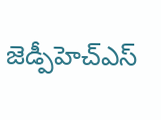జెడ్పీహెచ్ఎస్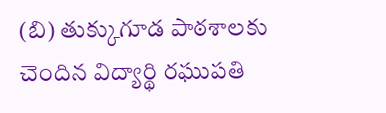(బి) తుక్కుగూడ పాఠశాలకు చెందిన విద్యార్థి రఘుపతి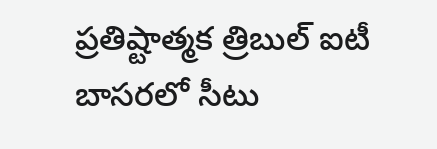ప్రతిష్టాత్మక త్రిబుల్ ఐటీ బాసరలో సీటు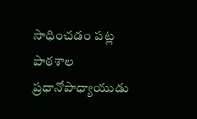సాధించడం పట్ల పాఠశాల ప్రధానోపాధ్యాయుడు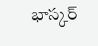భాస్కర్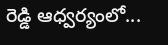రెడ్డి ఆధ్వర్యంలో...